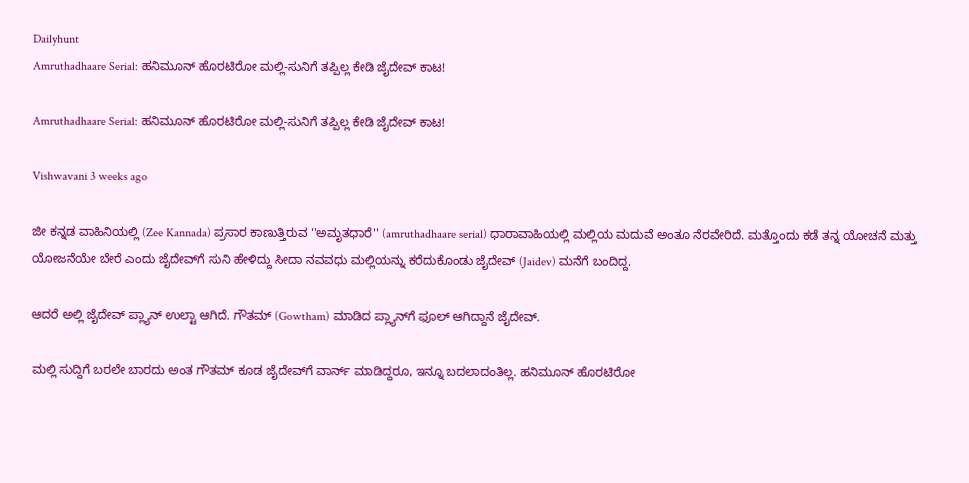Dailyhunt
Amruthadhaare Serial: ಹನಿಮೂನ್ ಹೊರಟಿರೋ ಮಲ್ಲಿ-ಸುನಿಗೆ ತಪ್ಪಿಲ್ಲ ಕೇಡಿ ಜೈದೇವ್‌ ಕಾಟ!

Amruthadhaare Serial: ಹನಿಮೂನ್ ಹೊರಟಿರೋ ಮಲ್ಲಿ-ಸುನಿಗೆ ತಪ್ಪಿಲ್ಲ ಕೇಡಿ ಜೈದೇವ್‌ ಕಾಟ!

Vishwavani 3 weeks ago

ಜೀ ಕನ್ನಡ ವಾಹಿನಿಯಲ್ಲಿ (Zee Kannada) ಪ್ರಸಾರ ಕಾಣುತ್ತಿರುವ ''ಅಮೃತಧಾರೆ'' (amruthadhaare serial) ಧಾರಾವಾಹಿಯಲ್ಲಿ ಮಲ್ಲಿಯ ಮದುವೆ ಅಂತೂ ನೆರವೇರಿದೆ. ಮತ್ತೊಂದು ಕಡೆ ತನ್ನ ಯೋಚನೆ ಮತ್ತು ಯೋಜನೆಯೇ ಬೇರೆ ಎಂದು ಜೈದೇವ್‌ಗೆ ಸುನಿ ಹೇಳಿದ್ದು ಸೀದಾ ನವವಧು ಮಲ್ಲಿಯನ್ನು ಕರೆದುಕೊಂಡು ಜೈದೇವ್ (Jaidev) ಮನೆಗೆ ಬಂದಿದ್ದ.

ಆದರೆ ಅಲ್ಲಿ ಜೈದೇವ್‌ ಪ್ಲ್ಯಾನ್‌ ಉಲ್ಟಾ ಆಗಿದೆ. ಗೌತಮ್‌ (Gowtham) ಮಾಡಿದ ಪ್ಲ್ಯಾನ್‌ಗೆ ಫೂಲ್‌ ಆಗಿದ್ದಾನೆ ಜೈದೇವ್.

ಮಲ್ಲಿ ಸುದ್ದಿಗೆ ಬರಲೇ ಬಾರದು ಅಂತ ಗೌತಮ್‌ ಕೂಡ ಜೈದೇವ್‌ಗೆ ವಾರ್ನ್‌ ಮಾಡಿದ್ದರೂ, ಇನ್ನೂ ಬದಲಾದಂತಿಲ್ಲ. ಹನಿಮೂನ್ ಹೊರಟಿರೋ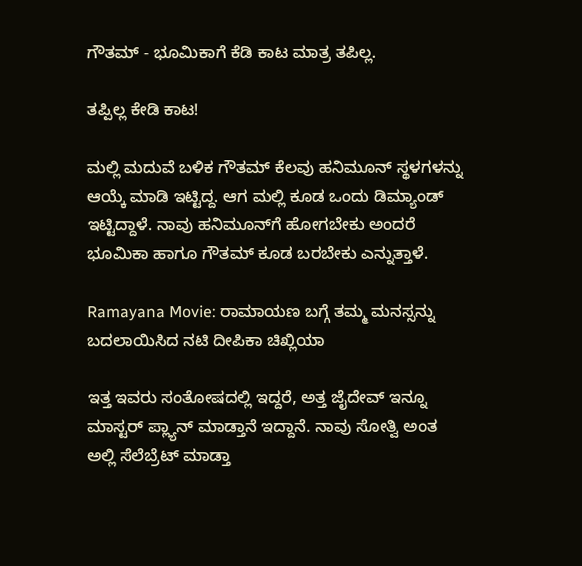ಗೌತಮ್ - ಭೂಮಿಕಾಗೆ ಕೆಡಿ ಕಾಟ ಮಾತ್ರ ತಪಿಲ್ಲ.

ತಪ್ಪಿಲ್ಲ ಕೇಡಿ ಕಾಟ!

ಮಲ್ಲಿ ಮದುವೆ ಬಳಿಕ ಗೌತಮ್‌ ಕೆಲವು ಹನಿಮೂನ್‌ ಸ್ಥಳಗಳನ್ನು ಆಯ್ಕೆ ಮಾಡಿ ಇಟ್ಟಿದ್ದ. ಆಗ ಮಲ್ಲಿ ಕೂಡ ಒಂದು ಡಿಮ್ಯಾಂಡ್‌ ಇಟ್ಟಿದ್ದಾಳೆ. ನಾವು ಹನಿಮೂನ್‌ಗೆ ಹೋಗಬೇಕು ಅಂದರೆ ಭೂಮಿಕಾ ಹಾಗೂ ಗೌತಮ್‌ ಕೂಡ ಬರಬೇಕು ಎನ್ನುತ್ತಾಳೆ.

Ramayana Movie: ರಾಮಾಯಣ ಬಗ್ಗೆ ತಮ್ಮ ಮನಸ್ಸನ್ನು ಬದಲಾಯಿಸಿದ ನಟಿ ದೀಪಿಕಾ ಚಿಖ್ಲಿಯಾ

ಇತ್ತ ಇವರು ಸಂತೋಷದಲ್ಲಿ ಇದ್ದರೆ, ಅತ್ತ ಜೈದೇವ್‌ ಇನ್ನೂ ಮಾಸ್ಟರ್‌ ಪ್ಲ್ಯಾನ್‌ ಮಾಡ್ತಾನೆ ಇದ್ದಾನೆ. ನಾವು ಸೋತ್ವಿ ಅಂತ ಅಲ್ಲಿ ಸೆಲೆಬ್ರೆಟ್‌ ಮಾಡ್ತಾ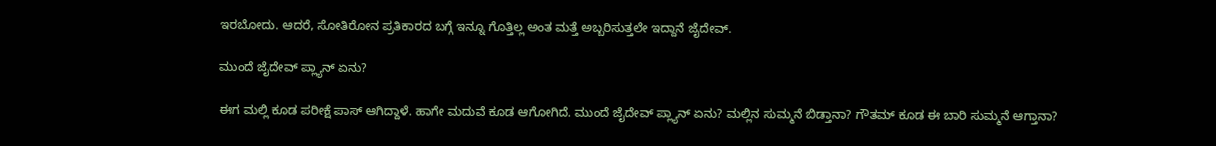ಇರಬೋದು. ಆದರೆ, ಸೋತಿರೋನ ಪ್ರತಿಕಾರದ ಬಗ್ಗೆ ಇನ್ನೂ ಗೊತ್ತಿಲ್ಲ ಅಂತ ಮತ್ತೆ ಅಬ್ಬರಿಸುತ್ತಲೇ ಇದ್ದಾನೆ ಜೈದೇವ್‌.

ಮುಂದೆ ಜೈದೇವ್‌ ಪ್ಲ್ಯಾನ್‌ ಏನು?

ಈಗ ಮಲ್ಲಿ ಕೂಡ ಪರೀಕ್ಷೆ ಪಾಸ್‌ ಆಗಿದ್ದಾಳೆ. ಹಾಗೇ ಮದುವೆ ಕೂಡ ಆಗೋಗಿದೆ. ಮುಂದೆ ಜೈದೇವ್‌ ಪ್ಲ್ಯಾನ್‌ ಏನು? ಮಲ್ಲಿನ ಸುಮ್ಮನೆ ಬಿಡ್ತಾನಾ? ಗೌತಮ್‌ ಕೂಡ ಈ ಬಾರಿ ಸುಮ್ಮನೆ ಆಗ್ತಾನಾ?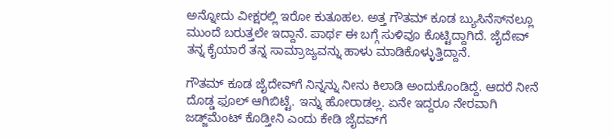ಅನ್ನೋದು ವೀಕ್ಷರಲ್ಲಿ ಇರೋ ಕುತೂಹಲ. ಅತ್ತ ಗೌತಮ್‌ ಕೂಡ ಬ್ಯುಸಿನೆಸ್‌ನಲ್ಲೂ ಮುಂದೆ ಬರುತ್ತಲೇ ಇದ್ದಾನೆ. ಪಾರ್ಥ ಈ ಬಗ್ಗೆ ಸುಳಿವೂ ಕೊಟ್ಟಿದ್ದಾಗಿದೆ. ಜೈದೇವ್‌ ತನ್ನ ಕೈಯಾರೆ ತನ್ನ ಸಾಮ್ರಾಜ್ಯವನ್ನು ಹಾಳು ಮಾಡಿಕೊಳ್ಳುತ್ತಿದ್ದಾನೆ.

ಗೌತಮ್‌ ಕೂಡ ಜೈದೇವ್‌ಗೆ ನಿನ್ನನ್ನು ನೀನು ಕಿಲಾಡಿ ಅಂದುಕೊಂಡಿದ್ದೆ. ಆದರೆ ನೀನೆ ದೊಡ್ಡ ಫೂಲ್‌ ಆಗಿಬಿಟ್ಟೆ. ಇನ್ನು ಹೋರಾಡಲ್ಲ. ಏನೇ ಇದ್ದರೂ ನೇರವಾಗಿ ಜಡ್ಜ್‌ಮೆಂಟ್‌ ಕೊಡ್ತೀನಿ ಎಂದು ಕೇಡಿ ಜೈದವ್‌ಗೆ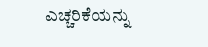ಎಚ್ಚರಿಕೆಯನ್ನು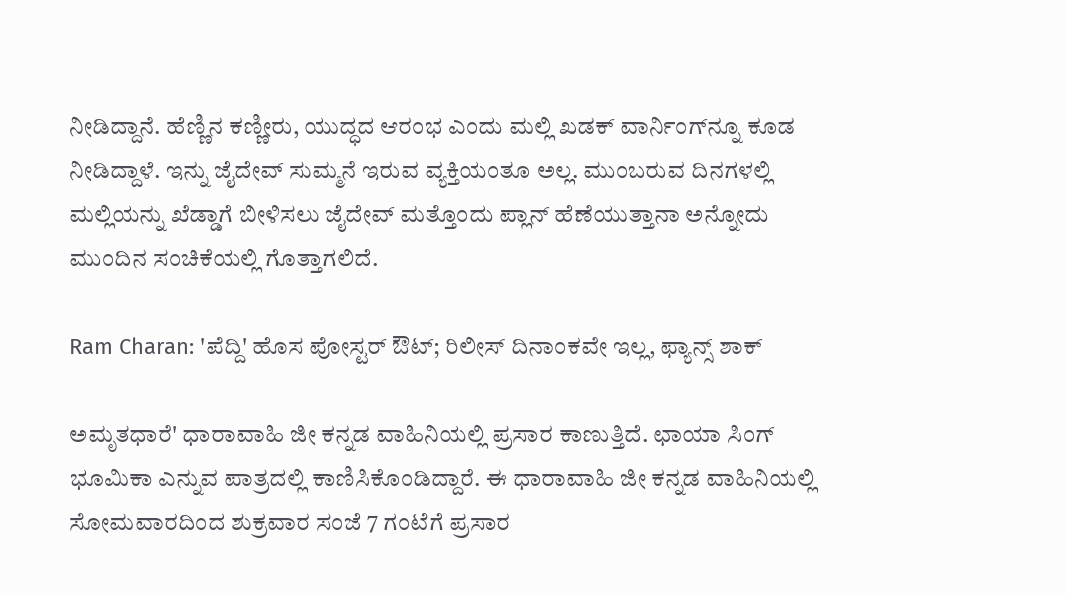ನೀಡಿದ್ದಾನೆ. ಹೆಣ್ಣಿನ ಕಣ್ಣೀರು, ಯುದ್ಧದ ಆರಂಭ ಎಂದು ಮಲ್ಲಿ ಖಡಕ್ ವಾರ್ನಿಂಗ್‌ನ್ನೂ ಕೂಡ ನೀಡಿದ್ದಾಳೆ. ಇನ್ನು ಜೈದೇವ್ ಸುಮ್ಮನೆ ಇರುವ ವ್ಯಕ್ತಿಯಂತೂ ಅಲ್ಲ. ಮುಂಬರುವ ದಿನಗಳಲ್ಲಿ ಮಲ್ಲಿಯನ್ನು ಖೆಡ್ಡಾಗೆ ಬೀಳಿಸಲು ಜೈದೇವ್ ಮತ್ತೊಂದು ಪ್ಲಾನ್ ಹೆಣೆಯುತ್ತಾನಾ ಅನ್ನೋದು ಮುಂದಿನ ಸಂಚಿಕೆಯಲ್ಲಿ ಗೊತ್ತಾಗಲಿದೆ.

Ram Charan: 'ಪೆದ್ದಿ' ಹೊಸ ಪೋಸ್ಟರ್‌ ಔಟ್‌; ರಿಲೀಸ್ ದಿನಾಂಕವೇ ಇಲ್ಲ, ಫ್ಯಾನ್ಸ್‌ ಶಾಕ್‌

ಅಮೃತಧಾರೆ' ಧಾರಾವಾಹಿ ಜೀ ಕನ್ನಡ ವಾಹಿನಿಯಲ್ಲಿ ಪ್ರಸಾರ ಕಾಣುತ್ತಿದೆ. ಛಾಯಾ ಸಿಂಗ್ ಭೂಮಿಕಾ ಎನ್ನುವ ಪಾತ್ರದಲ್ಲಿ ಕಾಣಿಸಿಕೊಂಡಿದ್ದಾರೆ. ಈ ಧಾರಾವಾಹಿ ಜೀ ಕನ್ನಡ ವಾಹಿನಿಯಲ್ಲಿ ಸೋಮವಾರದಿಂದ ಶುಕ್ರವಾರ ಸಂಜೆ 7 ಗಂಟೆಗೆ ಪ್ರಸಾರ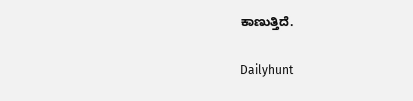ಕಾಣುತ್ತಿದೆ.

Dailyhunt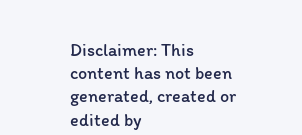Disclaimer: This content has not been generated, created or edited by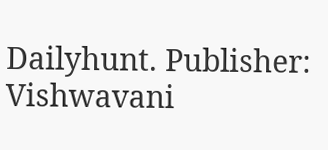Dailyhunt. Publisher: Vishwavani